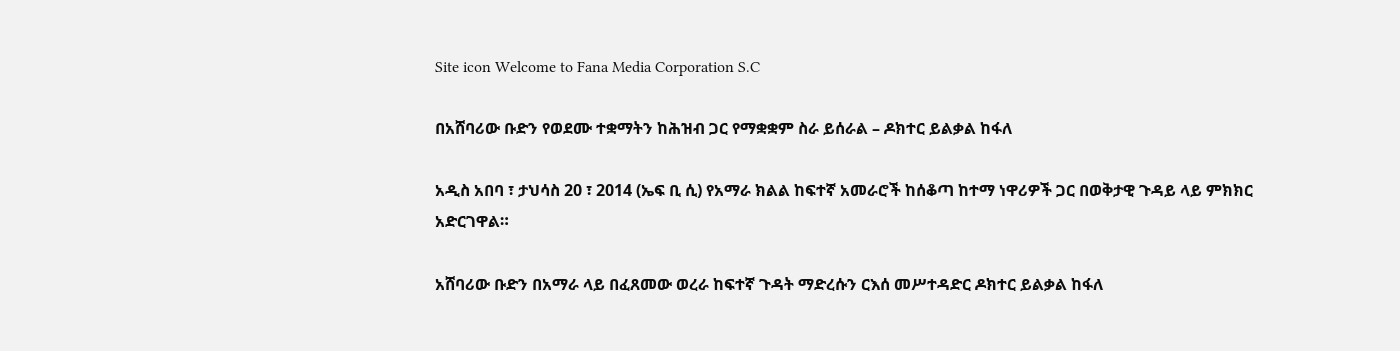Site icon Welcome to Fana Media Corporation S.C

በአሸባሪው ቡድን የወደሙ ተቋማትን ከሕዝብ ጋር የማቋቋም ስራ ይሰራል – ዶክተር ይልቃል ከፋለ

አዲስ አበባ ፣ ታህሳስ 20 ፣ 2014 (ኤፍ ቢ ሲ) የአማራ ክልል ከፍተኛ አመራሮች ከሰቆጣ ከተማ ነዋሪዎች ጋር በወቅታዊ ጉዳይ ላይ ምክክር አድርገዋል።

አሸባሪው ቡድን በአማራ ላይ በፈጸመው ወረራ ከፍተኛ ጉዳት ማድረሱን ርእሰ መሥተዳድር ዶክተር ይልቃል ከፋለ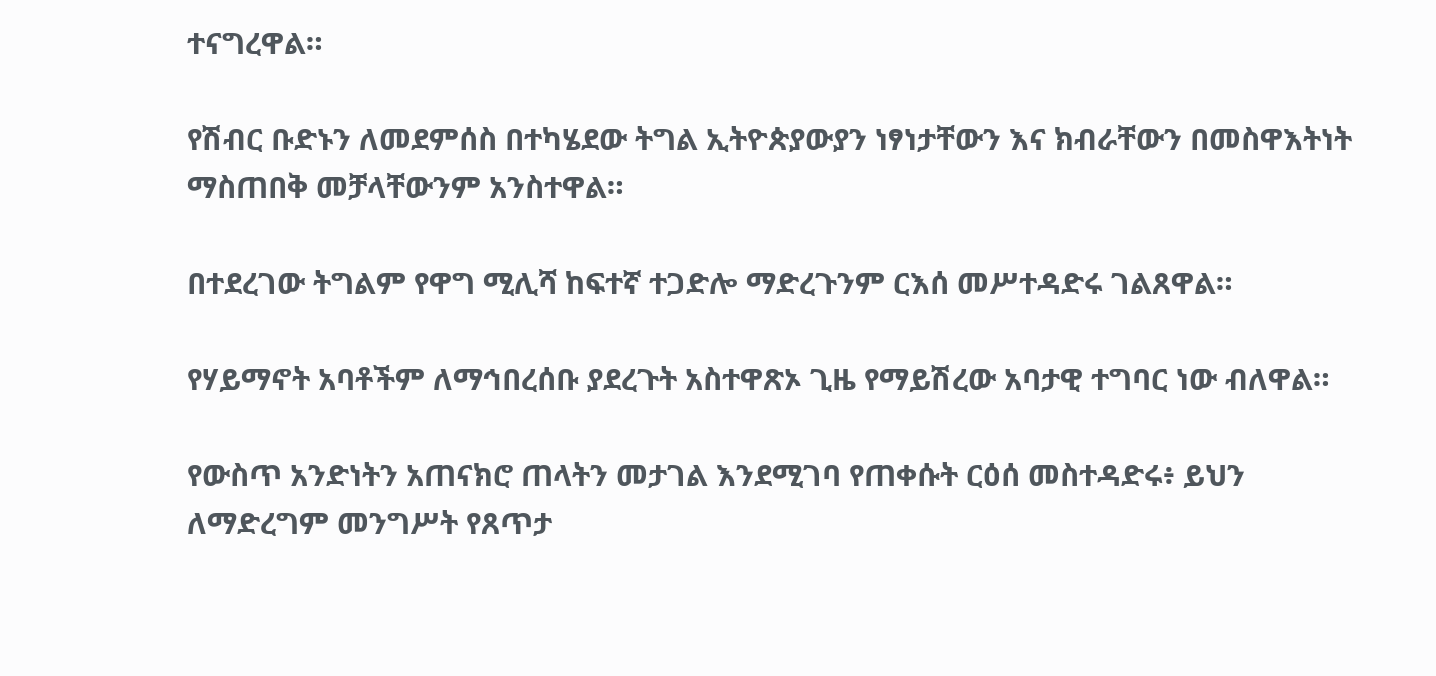ተናግረዋል።

የሽብር ቡድኑን ለመደምሰስ በተካሄደው ትግል ኢትዮጵያውያን ነፃነታቸውን እና ክብራቸውን በመስዋእትነት ማስጠበቅ መቻላቸውንም አንስተዋል።

በተደረገው ትግልም የዋግ ሚሊሻ ከፍተኛ ተጋድሎ ማድረጉንም ርእሰ መሥተዳድሩ ገልጸዋል።

የሃይማኖት አባቶችም ለማኅበረሰቡ ያደረጉት አስተዋጽኦ ጊዜ የማይሽረው አባታዊ ተግባር ነው ብለዋል።

የውስጥ አንድነትን አጠናክሮ ጠላትን መታገል እንደሚገባ የጠቀሱት ርዕሰ መስተዳድሩ፥ ይህን ለማድረግም መንግሥት የጸጥታ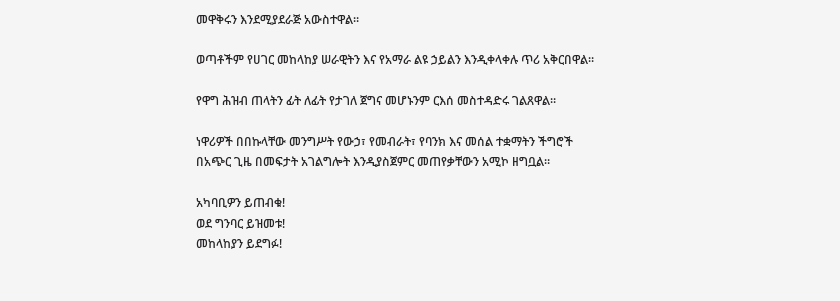መዋቅሩን እንደሚያደራጅ አውስተዋል።

ወጣቶችም የሀገር መከላከያ ሠራዊትን እና የአማራ ልዩ ኃይልን እንዲቀላቀሉ ጥሪ አቅርበዋል።

የዋግ ሕዝብ ጠላትን ፊት ለፊት የታገለ ጀግና መሆኑንም ርእሰ መስተዳድሩ ገልጸዋል።

ነዋሪዎች በበኩላቸው መንግሥት የውኃ፣ የመብራት፣ የባንክ እና መሰል ተቋማትን ችግሮች በአጭር ጊዜ በመፍታት አገልግሎት እንዲያስጀምር መጠየቃቸውን አሚኮ ዘግቧል።

አካባቢዎን ይጠብቁ!
ወደ ግንባር ይዝመቱ!
መከላከያን ይደግፉ!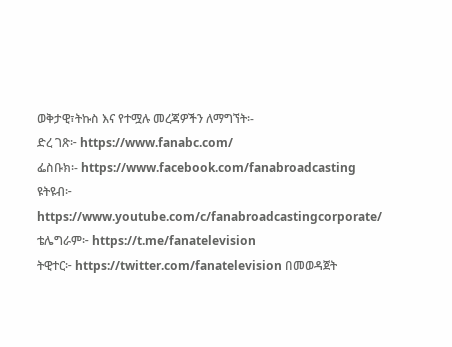ወቅታዊ፣ትኩስ እና የተሟሉ መረጃዎችን ለማግኘት፡-
ድረ ገጽ፦ https://www.fanabc.com/
ፌስቡክ፡- https://www.facebook.com/fanabroadcasting
ዩትዩብ፦ https://www.youtube.com/c/fanabroadcastingcorporate/
ቴሌግራም፦ https://t.me/fanatelevision
ትዊተር፦ https://twitter.com/fanatelevision በመወዳጀት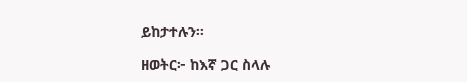ይከታተሉን፡፡

ዘወትር፦ ከእኛ ጋር ስላሉ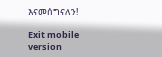እናመሰግናለን!

Exit mobile version